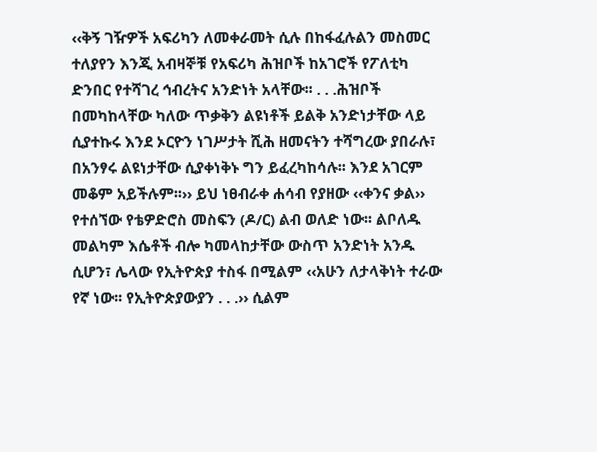‹‹ቅኝ ገዥዎች አፍሪካን ለመቀራመት ሲሉ በከፋፈሉልን መስመር ተለያየን እንጂ አብዛኞቹ የአፍሪካ ሕዝቦች ከአገሮች የፖለቲካ ድንበር የተሻገረ ኅብረትና አንድነት አላቸው፡፡ . . .ሕዝቦች በመካከላቸው ካለው ጥቃቅን ልዩነቶች ይልቅ አንድነታቸው ላይ ሲያተኩሩ እንደ ኦርዮን ነገሥታት ሺሕ ዘመናትን ተሻግረው ያበራሉ፣ በአንፃሩ ልዩነታቸው ሲያቀነቅኑ ግን ይፈረካከሳሉ፡፡ እንደ አገርም መቆም አይችሉም፡፡›› ይህ ነፀብራቀ ሐሳብ የያዘው ‹‹ቀንና ቃል›› የተሰኘው የቴዎድሮስ መስፍን (ዶ/ር) ልብ ወለድ ነው፡፡ ልቦለዱ መልካም እሴቶች ብሎ ካመላከታቸው ውስጥ አንድነት አንዱ ሲሆን፣ ሌላው የኢትዮጵያ ተስፋ በሚልም ‹‹አሁን ለታላቅነት ተራው የኛ ነው፡፡ የኢትዮጵያውያን . . .›› ሲልም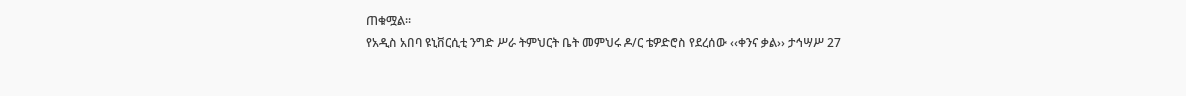ጠቁሟል፡፡
የአዲስ አበባ ዩኒቨርሲቲ ንግድ ሥራ ትምህርት ቤት መምህሩ ዶ/ር ቴዎድሮስ የደረሰው ‹‹ቀንና ቃል›› ታኅሣሥ 27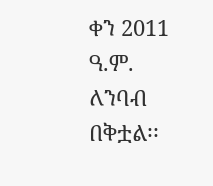ቀን 2011 ዓ.ም. ለንባብ በቅቷል፡፡